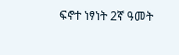ፍኖተ ነፃነት 2ኛ ዓመት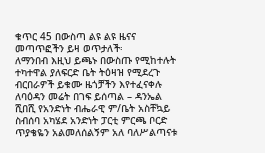ቁጥር 45 በውስጣ ልዩ ልዩ ዜናና መጣጥፎችን ይዛ ወጥታለች፡
ለማንበብ እዚህ ይጫኑ በውስጡ የሚከተሉት ተካተዋል ያለፍርድ ቤት ትዕዛዝ የሚደረጉ ብርበራዎች ይቁሙ ዜጎቻችን እየተፈናቀሉ ለባዕዳን መሬት በገፍ ይሰጣል – ዳንኤል ሺበሺ የአንድነት ብሔራዊ ም/ቤት አስቸኳይ ስብሰባ አካሄደ አንድነት ፓርቲ ምርጫ ቦርድ ጥያቄዬን አልመለሰልኝም አለ ባለሥልጣናቱ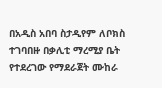በአዲስ አበባ ስታዲየም ለቦክስ ተገባበዙ በቃሊቲ ማረሚያ ቤት የተደረገው የማደራጀት ሙከራ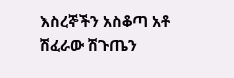እስረኞችን አስቆጣ አቶ ሽፈራው ሽጉጤን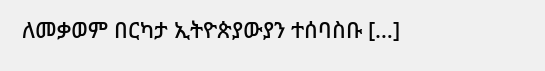ለመቃወም በርካታ ኢትዮጵያውያን ተሰባስቡ […]